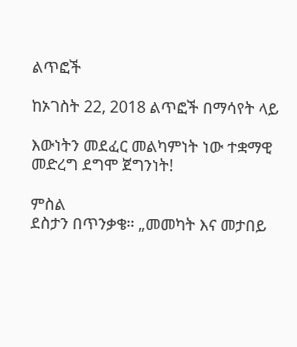ልጥፎች

ከኦገስት 22, 2018 ልጥፎች በማሳየት ላይ

እውነትን መደፈር መልካምነት ነው ተቋማዊ መድረግ ደግሞ ጀግንነት!

ምስል
ደስታን በጥንቃቄ። „መመካት እና መታበይ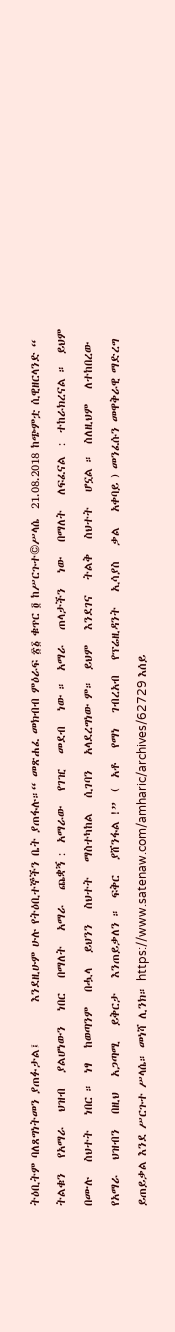ትዕቢትም ባለጸግነትመን ያጠፉታል፤        እንደዚሁም ሁሉ የትዕቢተኞችን ቤት ያጠፋሉ።“ መጽሐፈ መክብብ ምዕራፍ ፳፩ ቁጥር ፬ ከሥርጉተ©ሥላሴ  21.08.2018 ከጭምቷ ሲዊዘርላንድ “ ትልቁን   የአማራ   ህዝብ   ያልሆነውን   ነበር   በማለት   አማራ   ጨቋኝ :  አማራው   የገዢ   መደብ   ነው ።  አማራ   ጠላታችን   ነው   በማለት   ለፍፈናል  :  ተከራክረናል ።  ይህም   በሙሉ   ስህተት   ነበር ።  ነፃ   ከወጣንም   በሗላ   ይህንን   ስህተት   ማስተካከል   ሲገባን   አላደረግነው ም።  ይህም   እንደገና   ትልቅ   ስህተት   ሆኗል ።  ስለዚህም   ለተከበረው   የአማራ   ህዝብን   በዚህ   አጋጣሚ   ይቅርታ   እንጠይቃለን ።  ፍቅር   ያሸንፋል !”  (  አቶ   የማነ   ገብረአብ   የፕሬዚዳንት   ኢሳያስ   ቃል   አቀባይ ) መንፈሱን መዋቅራዊ ማድረግ ይጠይቃል እንደ ሥርጉተ ሥላሴ። መነሻ ሊንክ። https://www.satenaw.com/amharic/archives/62729 እሰይ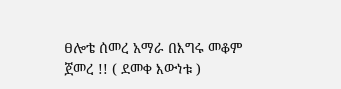ፀሎቴ ሰመረ አማራ በእግሩ መቆም ጀመረ !! ( ደመቀ እውነቱ )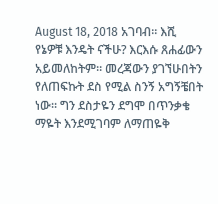August 18, 2018 አገባብ። እሺ የኔዎቹ እንዴት ናችሁ? እርእሱ ጸሐፊውን አይመለከትም። መረጃውን ያገኘሁበትን የለጠፍኩት ደስ የሚል ስንኝ አግኝቼበት ነው። ግን ደስታዬን ደግሞ በጥንቃቄ ማዬት እንደሚገባም ለማጠዬቅ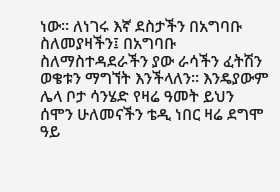ነው። ለነገሩ እኛ ደስታችን በአግባቡ ስለመያዛችን፤ በአግባቡ ስለማስተዳደራችን ያው ራሳችን ፈትሽን ወቄቱን ማግኘት እንችላለን። እንዴያውም ሌላ ቦታ ሳንሄድ የዛሬ ዓመት ይህን ሰሞን ሁለመናችን ቴዲ ነበር ዛሬ ደግሞ ዓይ